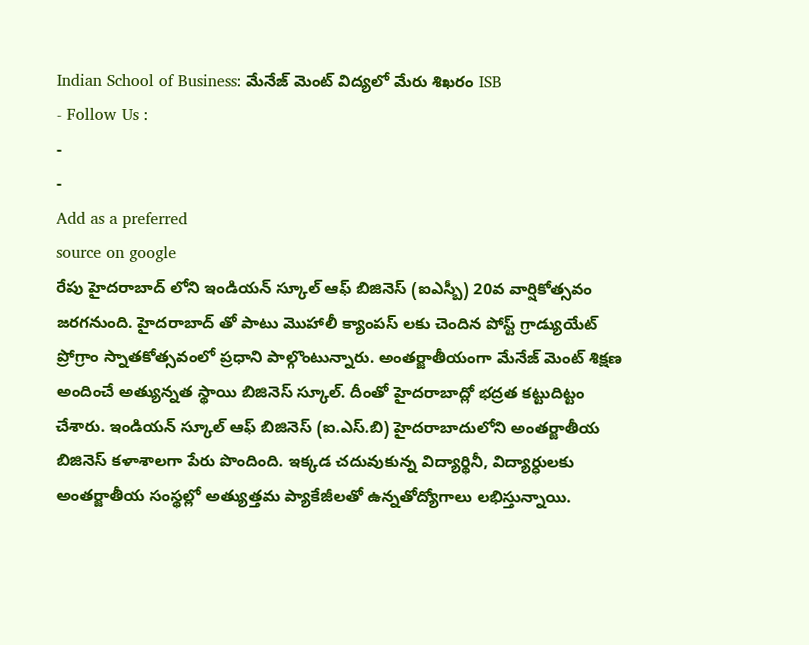Indian School of Business: మేనేజ్ మెంట్ విద్యలో మేరు శిఖరం ISB
- Follow Us :
-
-
Add as a preferred
source on google
రేపు హైదరాబాద్ లోని ఇండియన్ స్కూల్ ఆఫ్ బిజినెస్ (ఐఎస్బీ) 20వ వార్షికోత్సవం జరగనుంది. హైదరాబాద్ తో పాటు మొహాలీ క్యాంపస్ లకు చెందిన పోస్ట్ గ్రాడ్యుయేట్ ప్రోగ్రాం స్నాతకోత్సవంలో ప్రధాని పాల్గొంటున్నారు. అంతర్జాతీయంగా మేనేజ్ మెంట్ శిక్షణ అందించే అత్యున్నత స్థాయి బిజినెస్ స్కూల్. దీంతో హైదరాబాద్లో భద్రత కట్టుదిట్టం చేశారు. ఇండియన్ స్కూల్ ఆఫ్ బిజినెస్ (ఐ.ఎస్.బి) హైదరాబాదులోని అంతర్జాతీయ బిజినెస్ కళాశాలగా పేరు పొందింది. ఇక్కడ చదువుకున్న విద్యార్థినీ, విద్యార్ధులకు అంతర్జాతీయ సంస్థల్లో అత్యుత్తమ ప్యాకేజీలతో ఉన్నతోద్యోగాలు లభిస్తున్నాయి.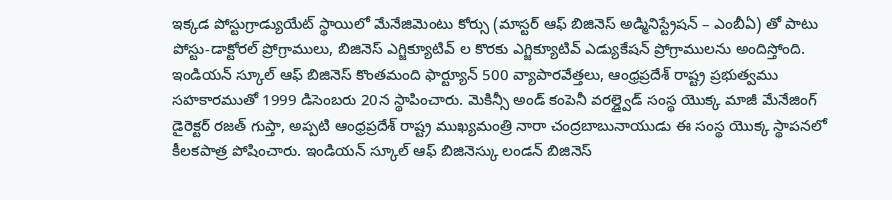ఇక్కడ పోస్టుగ్రాడ్యుయేట్ స్థాయిలో మేనేజిమెంటు కోర్సు (మాస్టర్ ఆఫ్ బిజినెస్ అడ్మినిస్ట్రేషన్ – ఎంబీఏ) తో పాటు పోస్టు-డాక్టోరల్ ప్రోగ్రాములు, బిజినెస్ ఎగ్జిక్యూటివ్ ల కొరకు ఎగ్జిక్యూటివ్ ఎడ్యుకేషన్ ప్రోగ్రాములను అందిస్తోంది.
ఇండియన్ స్కూల్ ఆఫ్ బిజినెస్ కొంతమంది ఫార్ట్యూన్ 500 వ్యాపారవేత్తలు, ఆంధ్రప్రదేశ్ రాష్ట్ర ప్రభుత్వము సహకారముతో 1999 డిసెంబరు 20న స్థాపించారు. మెకిన్సీ అండ్ కంపెనీ వరల్డ్వైడ్ సంస్థ యొక్క మాజీ మేనేజింగ్ డైరెక్టర్ రజత్ గుప్తా, అప్పటి ఆంధ్రప్రదేశ్ రాష్ట్ర ముఖ్యమంత్రి నారా చంద్రబాబునాయుడు ఈ సంస్థ యొక్క స్థాపనలో కీలకపాత్ర పోషించారు. ఇండియన్ స్కూల్ ఆఫ్ బిజినెస్కు లండన్ బిజినెస్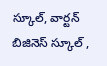స్కూల్, వార్టన్ బిజినెస్ స్కూల్ ,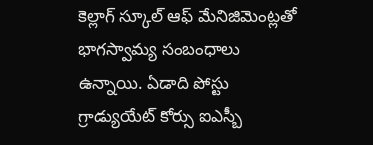కెల్లాగ్ స్కూల్ ఆఫ్ మేనిజిమెంట్లతో భాగస్వామ్య సంబంధాలు ఉన్నాయి. ఏడాది పోస్టు గ్రాడ్యుయేట్ కోర్సు ఐఎస్బీ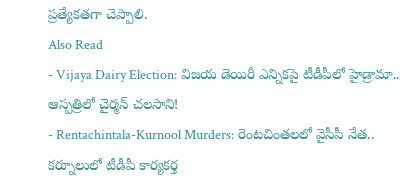ప్రత్యేకతగా చెప్పాలి.
Also Read
- Vijaya Dairy Election: విజయ డెయిరీ ఎన్నికపై టీడీపీలో హైడ్రామా.. ఆస్పత్రిలో చైర్మన్ చలసాని!
- Rentachintala-Kurnool Murders: రెంటచింతలలో వైసీపీ నేత.. కర్నూలులో టీడీపీ కార్యకర్త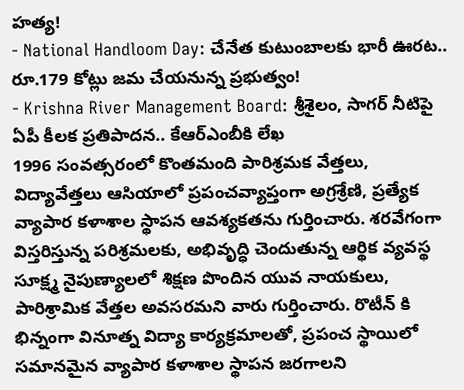హత్య!
- National Handloom Day: చేనేత కుటుంబాలకు భారీ ఊరట.. రూ.179 కోట్లు జమ చేయనున్న ప్రభుత్వం!
- Krishna River Management Board: శ్రీశైలం, సాగర్ నీటిపై ఏపీ కీలక ప్రతిపాదన.. కేఆర్ఎంబీకి లేఖ
1996 సంవత్సరంలో కొంతమంది పారిశ్రమక వేత్తలు, విద్యావేత్తలు ఆసియాలో ప్రపంచవ్యాప్తంగా అగ్రశ్రేణి, ప్రత్యేక వ్యాపార కళాశాల స్థాపన ఆవశ్యకతను గుర్తించారు. శరవేగంగా విస్తరిస్తున్న పరిశ్రమలకు, అభివృద్ధి చెందుతున్న ఆర్థిక వ్యవస్థ సూక్ష్మ నైపుణ్యాలలో శిక్షణ పొందిన యువ నాయకులు, పారిశ్రామిక వేత్తల అవసరమని వారు గుర్తించారు. రొటీన్ కి భిన్నంగా వినూత్న విద్యా కార్యక్రమాలతో, ప్రపంచ స్థాయిలో సమానమైన వ్యాపార కళాశాల స్థాపన జరగాలని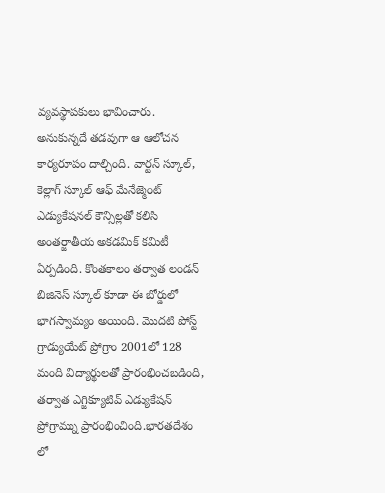వ్యవస్థాపకులు భావించారు. అనుకున్నదే తడవుగా ఆ ఆలోచన కార్యరూపం దాల్చింది. వార్టన్ స్కూల్, కెల్లాగ్ స్కూల్ ఆఫ్ మేనేజ్మెంట్ ఎడ్యుకేషనల్ కౌన్సిల్లతో కలిసి అంతర్జాతీయ అకడమిక్ కమిటీ ఏర్పడింది. కొంతకాలం తర్వాత లండన్ బిజినెస్ స్కూల్ కూడా ఈ బోర్డులో భాగస్వామ్యం అయింది. మొదటి పోస్ట్ గ్రాడ్యుయేట్ ప్రోగ్రాం 2001లో 128 మంది విద్యార్థులతో ప్రారంభించబడింది, తర్వాత ఎగ్జిక్యూటివ్ ఎడ్యుకేషన్ ప్రోగ్రామ్ను ప్రారంభించింది.భారతదేశం లో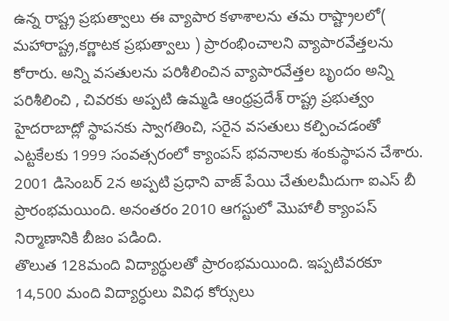ఉన్న రాష్ట్ర ప్రభుత్వాలు ఈ వ్యాపార కళాశాలను తమ రాష్ట్రాలలో( మహారాష్ట్ర,కర్ణాటక ప్రభుత్వాలు ) ప్రారంభించాలని వ్యాపారవేత్తలను కోరారు. అన్ని వసతులను పరిశీలించిన వ్యాపారవేత్తల బృందం అన్ని పరిశీలించి , చివరకు అప్పటి ఉమ్మడి ఆంధ్రప్రదేశ్ రాష్ట్ర ప్రభుత్వం హైదరాబాద్లో స్థాపనకు స్వాగతించి, సరైన వసతులు కల్పించడంతో ఎట్టకేలకు 1999 సంవత్సరంలో క్యాంపస్ భవనాలకు శంకుస్థాపన చేశారు. 2001 డిసెంబర్ 2న అప్పటి ప్రధాని వాజ్ పేయి చేతులమీదుగా ఐఎస్ బీ ప్రారంభమయింది. అనంతరం 2010 ఆగస్టులో మొహాలీ క్యాంపస్ నిర్మాణానికి బీజం పడింది.
తొలుత 128మంది విద్యార్ధులతో ప్రారంభమయింది. ఇప్పటివరకూ 14,500 మంది విద్యార్ధులు వివిధ కోర్సులు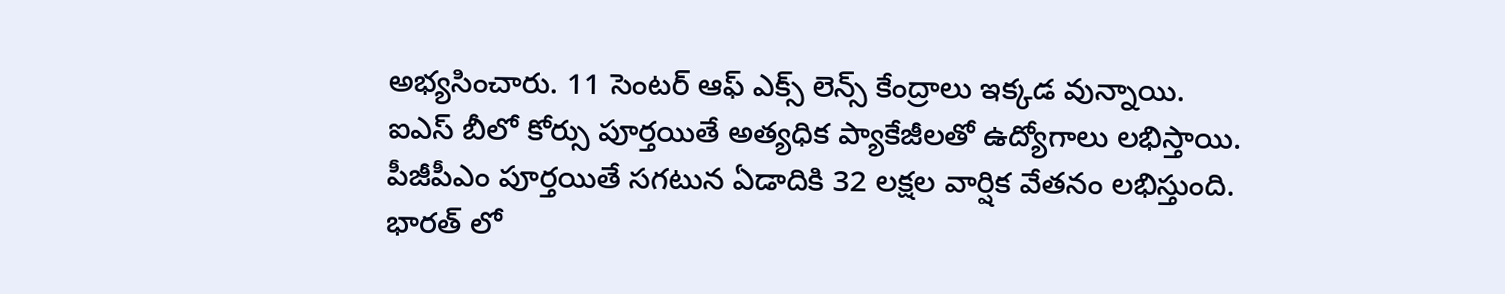అభ్యసించారు. 11 సెంటర్ ఆఫ్ ఎక్స్ లెన్స్ కేంద్రాలు ఇక్కడ వున్నాయి. ఐఎస్ బీలో కోర్సు పూర్తయితే అత్యధిక ప్యాకేజీలతో ఉద్యోగాలు లభిస్తాయి. పీజీపీఎం పూర్తయితే సగటున ఏడాదికి 32 లక్షల వార్షిక వేతనం లభిస్తుంది. భారత్ లో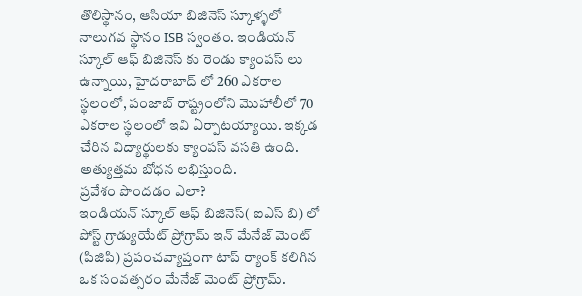తొలిస్థానం, ఆసియా బిజినెస్ స్కూళ్ళలో నాలుగవ స్థానం ISB స్వంతం. ఇండియన్ స్కూల్ ఆఫ్ బిజినెస్ కు రెండు క్యాంపస్ లు ఉన్నాయి, హైదరాబాద్ లో 260 ఎకరాల స్థలంలో, పంజాబ్ రాష్ట్రంలోని మొహాలీలో 70 ఎకరాల స్థలంలో ఇవి ఏర్పాటయ్యాయి. ఇక్కడ చేరిన విద్యార్థులకు క్యాంపస్ వసతి ఉంది. అత్యుత్తమ బోధన లభిస్తుంది.
ప్రవేశం పొందడం ఎలా?
ఇండియన్ స్కూల్ ఆఫ్ బిజినెస్( ఐఎస్ బి) లో పోస్ట్ గ్రాడ్యుయేట్ ప్రోగ్రామ్ ఇన్ మేనేజ్ మెంట్ (పిజిపి) ప్రపంచవ్యాప్తంగా టాప్ ర్యాంక్ కలిగిన ఒక సంవత్సరం మేనేజ్ మెంట్ ప్రోగ్రామ్.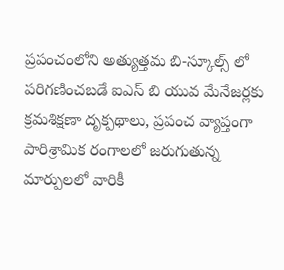ప్రపంచంలోని అత్యుత్తమ బి-స్కూల్స్ లో పరిగణించబడే ఐఎస్ బి యువ మేనేజర్లకు క్రమశిక్షణా దృక్పథాలు, ప్రపంచ వ్యాప్తంగా పారిశ్రామిక రంగాలలో జరుగుతున్న మార్పులలో వారికీ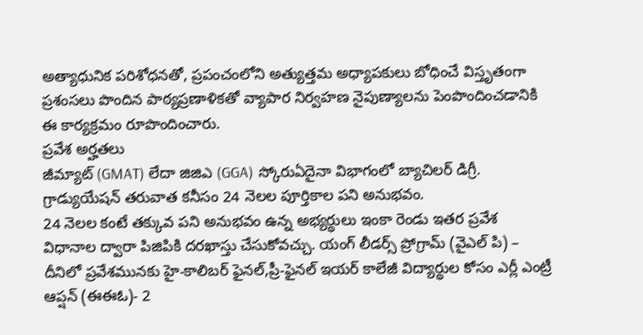అత్యాధునిక పరిశోధనతో, ప్రపంచంలోని అత్యుత్తమ అధ్యాపకులు బోధించే విస్తృతంగా ప్రశంసలు పొందిన పాఠ్యప్రణాళికతో వ్యాపార నిర్వహణ నైపుణ్యాలను పెంపొందించడానికి ఈ కార్యక్రమం రూపొందించారు.
ప్రవేశ అర్హతలు
జీమ్యాట్ (GMAT) లేదా జిజిఎ (GGA) స్కోరుఏదైనా విభాగంలో బ్యాచిలర్ డిగ్రీ.
గ్రాడ్యుయేషన్ తరువాత కనీసం 24 నెలల పూర్తికాల పని అనుభవం.
24 నెలల కంటే తక్కువ పని అనుభవం ఉన్న అభ్యర్థులు ఇంకా రెండు ఇతర ప్రవేశ విధానాల ద్వారా పిజిపికి దరఖాస్తు చేసుకోవచ్చు. యంగ్ లీడర్స్ ప్రోగ్రామ్ (వైఎల్ పి) – దీనిలో ప్రవేశమునకు హై-కాలిబర్ ఫైనల్,ప్రీ-ఫైనల్ ఇయర్ కాలేజీ విద్యార్థుల కోసం ఎర్లీ ఎంట్రీ ఆప్షన్ (ఈఈఓ)- 2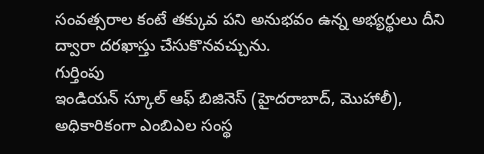సంవత్సరాల కంటే తక్కువ పని అనుభవం ఉన్న అభ్యర్థులు దీని ద్వారా దరఖాస్తు చేసుకొనవచ్చును.
గుర్తింపు
ఇండియన్ స్కూల్ ఆఫ్ బిజినెస్ (హైదరాబాద్, మొహాలీ), అధికారికంగా ఎంబిఎల సంస్థ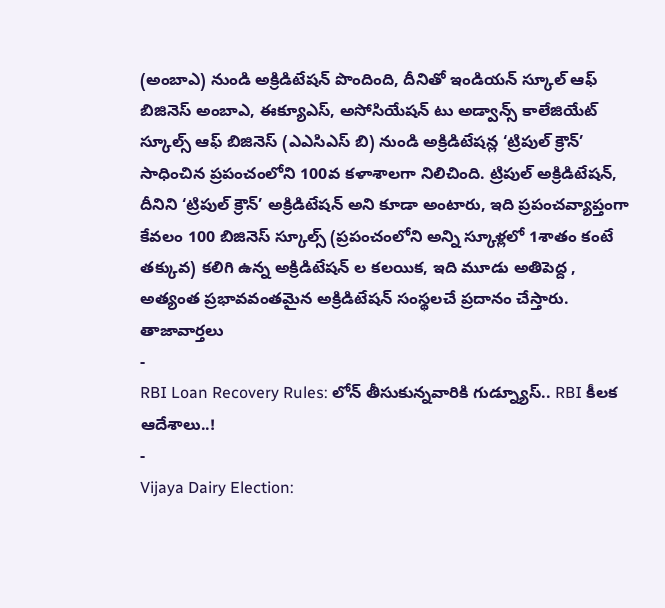(అంబాఎ) నుండి అక్రిడిటేషన్ పొందింది, దీనితో ఇండియన్ స్కూల్ ఆఫ్ బిజినెస్ అంబాఎ, ఈక్యూఎస్, అసోసియేషన్ టు అడ్వాన్స్ కాలేజియేట్ స్కూల్స్ ఆఫ్ బిజినెస్ (ఎఎసిఎస్ బి) నుండి అక్రిడిటేషన్ల ‘ట్రిపుల్ క్రౌన్’ సాధించిన ప్రపంచంలోని 100వ కళాశాలగా నిలిచింది. ట్రిపుల్ అక్రిడిటేషన్, దీనిని ‘ట్రిపుల్ క్రౌన్’ అక్రిడిటేషన్ అని కూడా అంటారు, ఇది ప్రపంచవ్యాప్తంగా కేవలం 100 బిజినెస్ స్కూల్స్ (ప్రపంచంలోని అన్ని స్కూళ్లలో 1శాతం కంటే తక్కువ) కలిగి ఉన్న అక్రిడిటేషన్ ల కలయిక, ఇది మూడు అతిపెద్ద , అత్యంత ప్రభావవంతమైన అక్రిడిటేషన్ సంస్థలచే ప్రదానం చేస్తారు.
తాజావార్తలు
-
RBI Loan Recovery Rules: లోన్ తీసుకున్నవారికి గుడ్న్యూస్.. RBI కీలక ఆదేశాలు..!
-
Vijaya Dairy Election: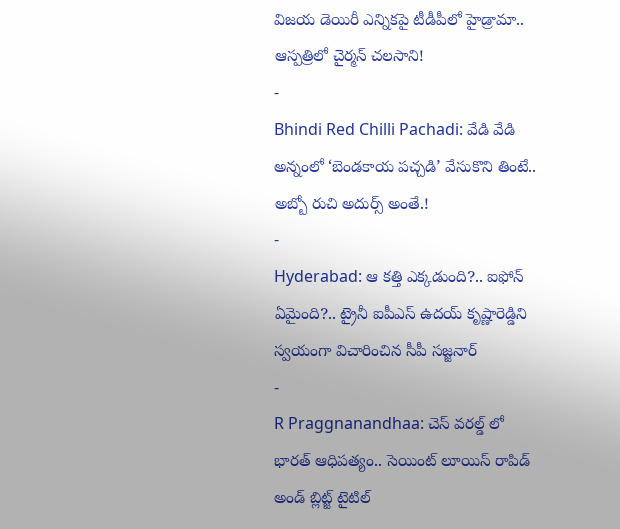విజయ డెయిరీ ఎన్నికపై టీడీపీలో హైడ్రామా.. ఆస్పత్రిలో చైర్మన్ చలసాని!
-
Bhindi Red Chilli Pachadi: వేడి వేడి అన్నంలో ‘బెండకాయ పచ్చడి’ వేసుకొని తింటే.. అబ్బో రుచి అదుర్స్ అంతే.!
-
Hyderabad: ఆ కత్తి ఎక్కడుంది?.. ఐఫోన్ ఏమైంది?.. ట్రైనీ ఐపీఎస్ ఉదయ్ కృష్ణారెడ్డిని స్వయంగా విచారించిన సీపీ సజ్జనార్
-
R Praggnanandhaa: చెస్ వరల్డ్ లో భారత్ ఆధిపత్యం.. సెయింట్ లూయిస్ రాపిడ్ అండ్ బ్లిట్జ్ టైటిల్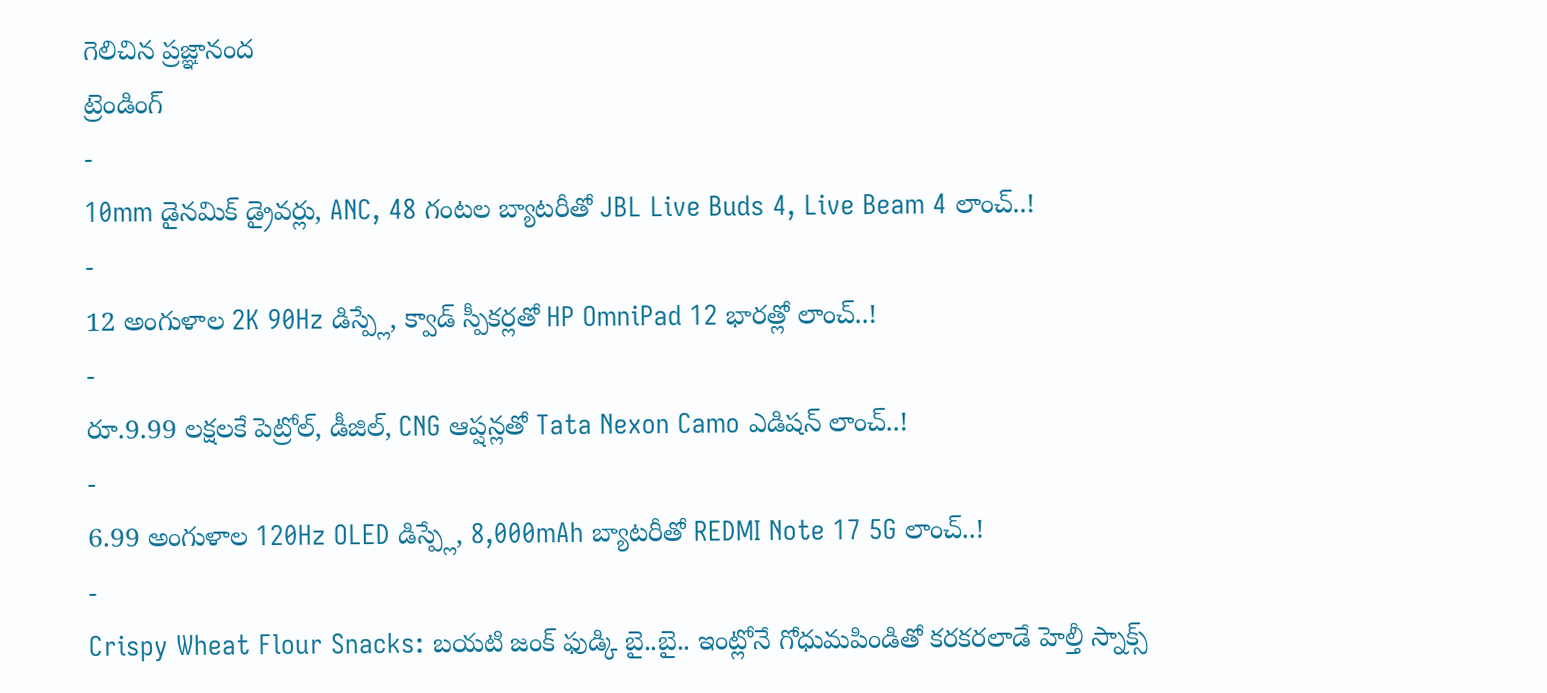గెలిచిన ప్రజ్ఞానంద
ట్రెండింగ్
-
10mm డైనమిక్ డ్రైవర్లు, ANC, 48 గంటల బ్యాటరీతో JBL Live Buds 4, Live Beam 4 లాంచ్..!
-
12 అంగుళాల 2K 90Hz డిస్ప్లే, క్వాడ్ స్పీకర్లతో HP OmniPad 12 భారత్లో లాంచ్..!
-
రూ.9.99 లక్షలకే పెట్రోల్, డీజిల్, CNG ఆప్షన్లతో Tata Nexon Camo ఎడిషన్ లాంచ్..!
-
6.99 అంగుళాల 120Hz OLED డిస్ప్లే, 8,000mAh బ్యాటరీతో REDMI Note 17 5G లాంచ్..!
-
Crispy Wheat Flour Snacks: బయటి జంక్ ఫుడ్కి బై..బై.. ఇంట్లోనే గోధుమపిండితో కరకరలాడే హెల్తీ స్నాక్స్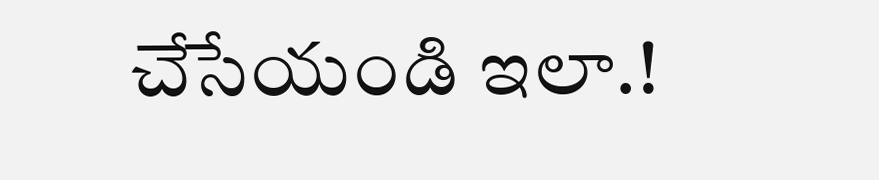చేసేయండి ఇలా.!